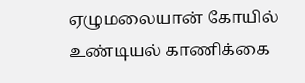ஏழுமலையான் கோயில் உண்டியல் காணிக்கை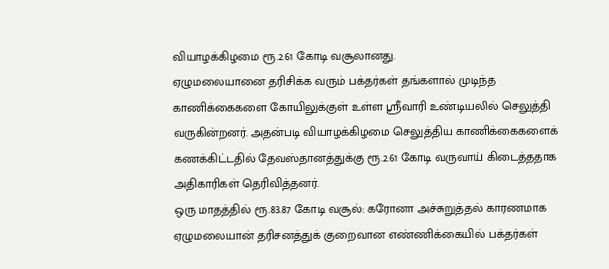வியாழக்கிழமை ரூ.2.61 கோடி வசூலானது.
ஏழுமலையானை தரிசிக்க வரும் பக்தர்கள் தங்களால் முடிந்த காணிக்கைகளை கோயிலுக்குள் உள்ள ஸ்ரீவாரி உண்டியலில் செலுத்தி வருகின்றனர். அதன்படி வியாழக்கிழமை செலுத்திய காணிக்கைகளைக் கணக்கிட்டதில் தேவஸ்தானத்துக்கு ரூ.2.61 கோடி வருவாய் கிடைத்ததாக அதிகாரிகள் தெரிவித்தனர்.
ஒரு மாதத்தில் ரூ.83.87 கோடி வசூல்: கரோனா அச்சுறுத்தல் காரணமாக ஏழுமலையான் தரிசனத்துக் குறைவான எண்ணிக்கையில் பக்தர்கள்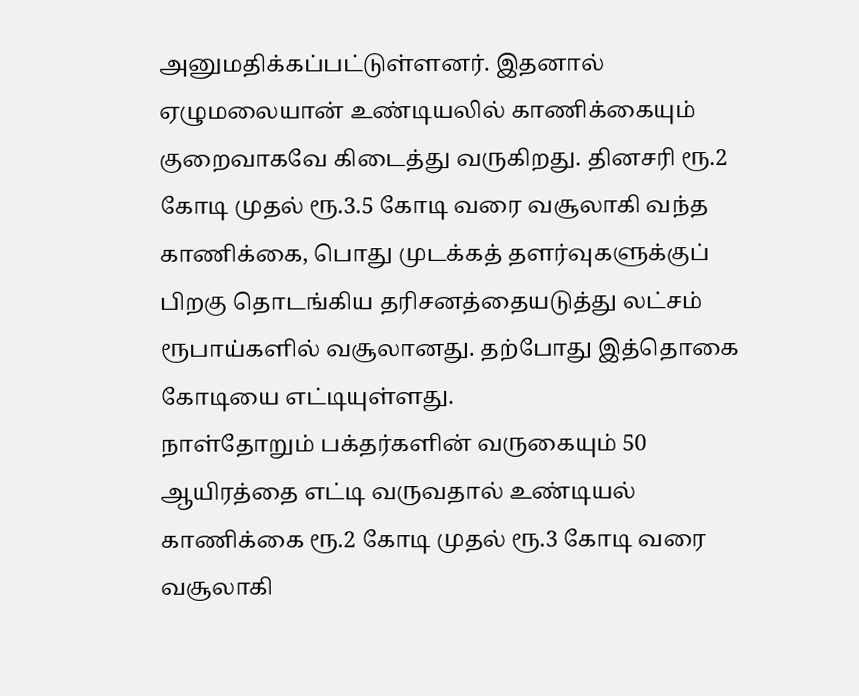அனுமதிக்கப்பட்டுள்ளனர். இதனால் ஏழுமலையான் உண்டியலில் காணிக்கையும் குறைவாகவே கிடைத்து வருகிறது. தினசரி ரூ.2 கோடி முதல் ரூ.3.5 கோடி வரை வசூலாகி வந்த காணிக்கை, பொது முடக்கத் தளர்வுகளுக்குப் பிறகு தொடங்கிய தரிசனத்தையடுத்து லட்சம் ரூபாய்களில் வசூலானது. தற்போது இத்தொகை கோடியை எட்டியுள்ளது.
நாள்தோறும் பக்தர்களின் வருகையும் 50 ஆயிரத்தை எட்டி வருவதால் உண்டியல் காணிக்கை ரூ.2 கோடி முதல் ரூ.3 கோடி வரை வசூலாகி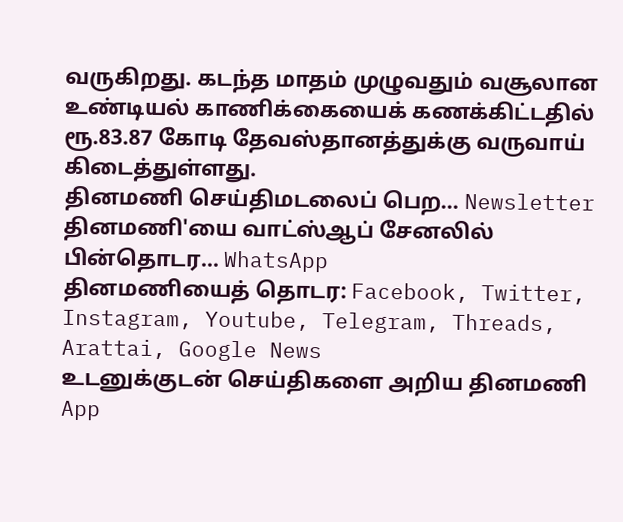வருகிறது. கடந்த மாதம் முழுவதும் வசூலான உண்டியல் காணிக்கையைக் கணக்கிட்டதில் ரூ.83.87 கோடி தேவஸ்தானத்துக்கு வருவாய் கிடைத்துள்ளது.
தினமணி செய்திமடலைப் பெற... Newsletter
தினமணி'யை வாட்ஸ்ஆப் சேனலில் பின்தொடர... WhatsApp
தினமணியைத் தொடர: Facebook, Twitter, Instagram, Youtube, Telegram, Threads, Arattai, Google News
உடனுக்குடன் செய்திகளை அறிய தினமணி App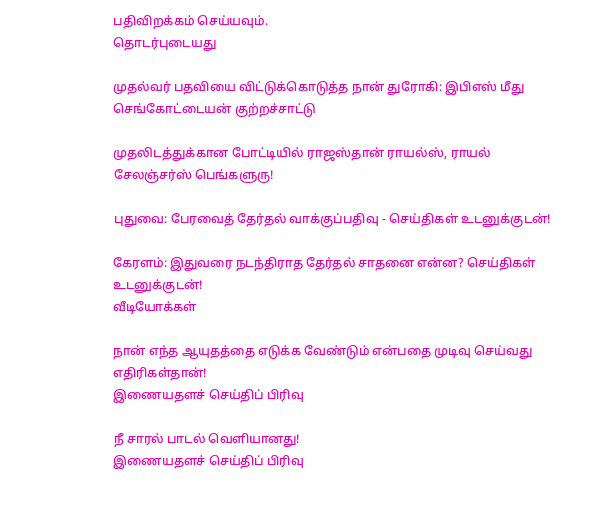பதிவிறக்கம் செய்யவும்.
தொடர்புடையது

முதல்வர் பதவியை விட்டுக்கொடுத்த நான் துரோகி: இபிஎஸ் மீது செங்கோட்டையன் குற்றச்சாட்டு

முதலிடத்துக்கான போட்டியில் ராஜஸ்தான் ராயல்ஸ், ராயல் சேலஞ்சர்ஸ் பெங்களுரு!

புதுவை: பேரவைத் தேர்தல் வாக்குப்பதிவு - செய்திகள் உடனுக்குடன்!

கேரளம்: இதுவரை நடந்திராத தேர்தல் சாதனை என்ன? செய்திகள் உடனுக்குடன்!
வீடியோக்கள்

நான் எந்த ஆயுதத்தை எடுக்க வேண்டும் என்பதை முடிவு செய்வது எதிரிகள்தான்!
இணையதளச் செய்திப் பிரிவு

நீ சாரல் பாடல் வெளியானது!
இணையதளச் செய்திப் பிரிவு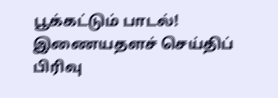பூக்கட்டும் பாடல்!
இணையதளச் செய்திப் பிரிவு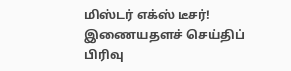மிஸ்டர் எக்ஸ் டீசர்!
இணையதளச் செய்திப் பிரிவு